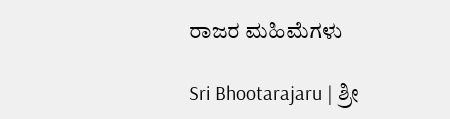ರಾಜರ ಮಹಿಮೆಗಳು

Sri Bhootarajaru | ಶ್ರೀ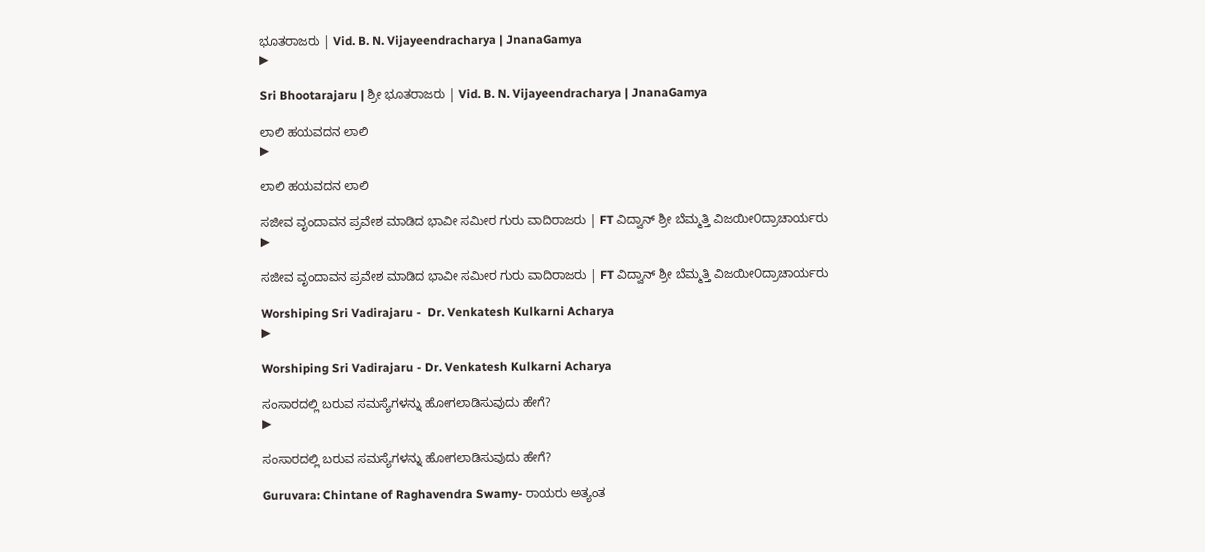ಭೂತರಾಜರು | Vid. B. N. Vijayeendracharya | JnanaGamya
▶

Sri Bhootarajaru | ಶ್ರೀ ಭೂತರಾಜರು | Vid. B. N. Vijayeendracharya | JnanaGamya

ಲಾಲಿ ಹಯವದನ ಲಾಲಿ
▶

ಲಾಲಿ ಹಯವದನ ಲಾಲಿ

ಸಜೀವ ವೃಂದಾವನ ಪ್ರವೇಶ ಮಾಡಿದ ಭಾವೀ ಸಮೀರ ಗುರು ವಾದಿರಾಜರು | FT ವಿದ್ವಾನ್ ಶ್ರೀ ಬೆಮ್ಮತ್ತಿ ವಿಜಯೀ೦ದ್ರಾಚಾರ್ಯರು
▶

ಸಜೀವ ವೃಂದಾವನ ಪ್ರವೇಶ ಮಾಡಿದ ಭಾವೀ ಸಮೀರ ಗುರು ವಾದಿರಾಜರು | FT ವಿದ್ವಾನ್ ಶ್ರೀ ಬೆಮ್ಮತ್ತಿ ವಿಜಯೀ೦ದ್ರಾಚಾರ್ಯರು

Worshiping Sri Vadirajaru -  Dr. Venkatesh Kulkarni Acharya
▶

Worshiping Sri Vadirajaru - Dr. Venkatesh Kulkarni Acharya

ಸಂಸಾರದಲ್ಲಿ ಬರುವ ಸಮಸ್ಯೆಗಳನ್ನು ಹೋಗಲಾಡಿಸುವುದು ಹೇಗೆ?
▶

ಸಂಸಾರದಲ್ಲಿ ಬರುವ ಸಮಸ್ಯೆಗಳನ್ನು ಹೋಗಲಾಡಿಸುವುದು ಹೇಗೆ?

Guruvara: Chintane of Raghavendra Swamy- ರಾಯರು ಅತ್ಯಂತ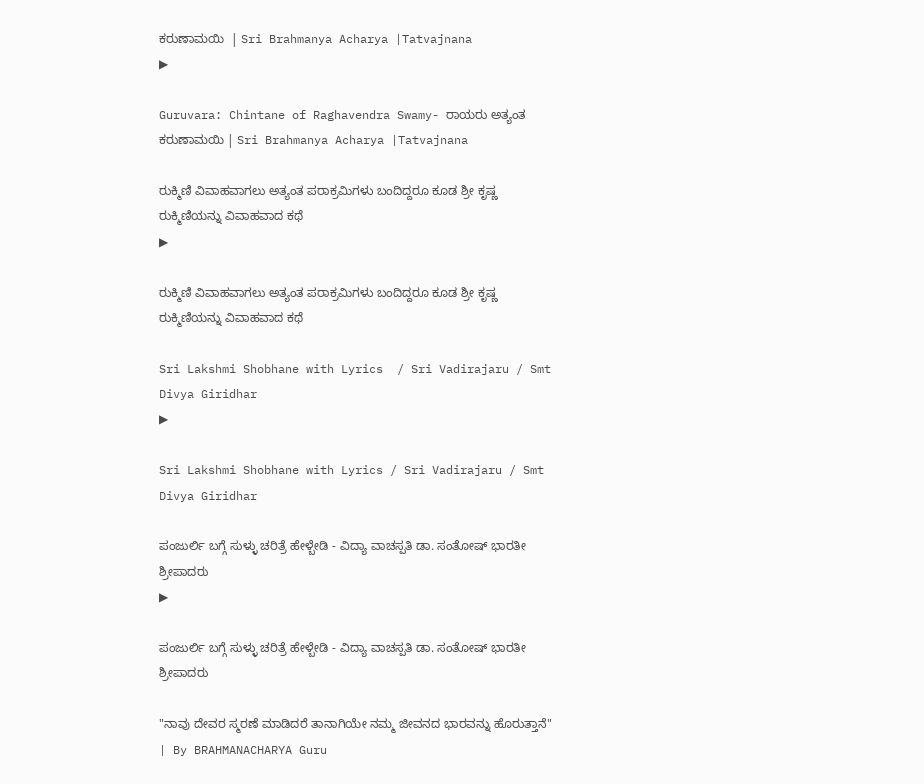ಕರುಣಾಮಯಿ  | Sri Brahmanya Acharya |Tatvajnana
▶

Guruvara: Chintane of Raghavendra Swamy- ರಾಯರು ಅತ್ಯಂತ ಕರುಣಾಮಯಿ | Sri Brahmanya Acharya |Tatvajnana

ರುಕ್ಮಿಣಿ ವಿವಾಹವಾಗಲು ಅತ್ಯಂತ ಪರಾಕ್ರಮಿಗಳು ಬಂದಿದ್ದರೂ ಕೂಡ ಶ್ರೀ ಕೃಷ್ಣ ರುಕ್ಮಿಣಿಯನ್ನು ವಿವಾಹವಾದ ಕಥೆ
▶

ರುಕ್ಮಿಣಿ ವಿವಾಹವಾಗಲು ಅತ್ಯಂತ ಪರಾಕ್ರಮಿಗಳು ಬಂದಿದ್ದರೂ ಕೂಡ ಶ್ರೀ ಕೃಷ್ಣ ರುಕ್ಮಿಣಿಯನ್ನು ವಿವಾಹವಾದ ಕಥೆ

Sri Lakshmi Shobhane with Lyrics  / Sri Vadirajaru / Smt Divya Giridhar
▶

Sri Lakshmi Shobhane with Lyrics / Sri Vadirajaru / Smt Divya Giridhar

ಪಂಜುರ್ಲಿ ಬಗ್ಗೆ ಸುಳ್ಳು ಚರಿತ್ರೆ ಹೇಳ್ಬೇಡಿ - ವಿದ್ಯಾ ವಾಚಸ್ಪತಿ ಡಾ. ಸಂತೋಷ್ ಭಾರತೀ ಶ್ರೀಪಾದರು
▶

ಪಂಜುರ್ಲಿ ಬಗ್ಗೆ ಸುಳ್ಳು ಚರಿತ್ರೆ ಹೇಳ್ಬೇಡಿ - ವಿದ್ಯಾ ವಾಚಸ್ಪತಿ ಡಾ. ಸಂತೋಷ್ ಭಾರತೀ ಶ್ರೀಪಾದರು

"ನಾವು ದೇವರ ಸ್ಮರಣೆ ಮಾಡಿದರೆ ತಾನಾಗಿಯೇ ನಮ್ಮ ಜೀವನದ ಭಾರವನ್ನು ಹೊರುತ್ತಾನೆ" | By BRAHMANACHARYA Guru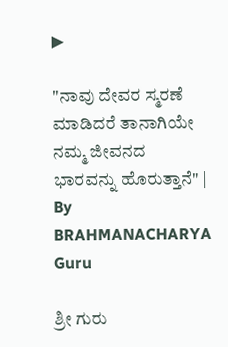▶

"ನಾವು ದೇವರ ಸ್ಮರಣೆ ಮಾಡಿದರೆ ತಾನಾಗಿಯೇ ನಮ್ಮ ಜೀವನದ ಭಾರವನ್ನು ಹೊರುತ್ತಾನೆ" | By BRAHMANACHARYA Guru

ಶ್ರೀ ಗುರು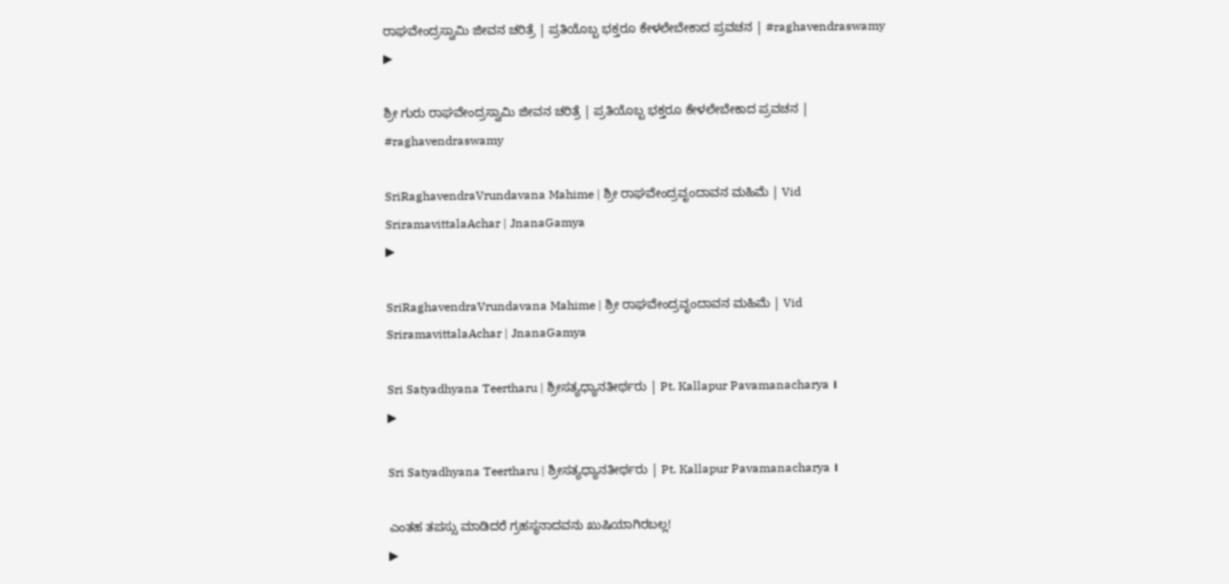ರಾಘವೇಂದ್ರಸ್ವಾಮಿ ಜೀವನ ಚರಿತ್ರೆ | ಪ್ರತಿಯೊಬ್ಬ ಭಕ್ತರೂ ಕೇಳಲೇಬೇಕಾದ ಪ್ರವಚನ | #raghavendraswamy
▶

ಶ್ರೀ ಗುರು ರಾಘವೇಂದ್ರಸ್ವಾಮಿ ಜೀವನ ಚರಿತ್ರೆ | ಪ್ರತಿಯೊಬ್ಬ ಭಕ್ತರೂ ಕೇಳಲೇಬೇಕಾದ ಪ್ರವಚನ | #raghavendraswamy

SriRaghavendraVrundavana Mahime | ಶ್ರೀ ರಾಘವೇಂದ್ರವೃಂದಾವನ ಮಹಿಮೆ | Vid SriramavittalaAchar | JnanaGamya
▶

SriRaghavendraVrundavana Mahime | ಶ್ರೀ ರಾಘವೇಂದ್ರವೃಂದಾವನ ಮಹಿಮೆ | Vid SriramavittalaAchar | JnanaGamya

Sri Satyadhyana Teertharu | ಶ್ರೀಸತ್ಯಧ್ಯಾನತೀರ್ಥರು | Pt. Kallapur Pavamanacharya ।
▶

Sri Satyadhyana Teertharu | ಶ್ರೀಸತ್ಯಧ್ಯಾನತೀರ್ಥರು | Pt. Kallapur Pavamanacharya ।

ಎಂತಹ ತಪಸ್ಸು ಮಾಡಿದರೆ ಗ್ರಹಸ್ಥನಾದವನು ಖುಷಿಯಾಗಿರಬಲ್ಲ!
▶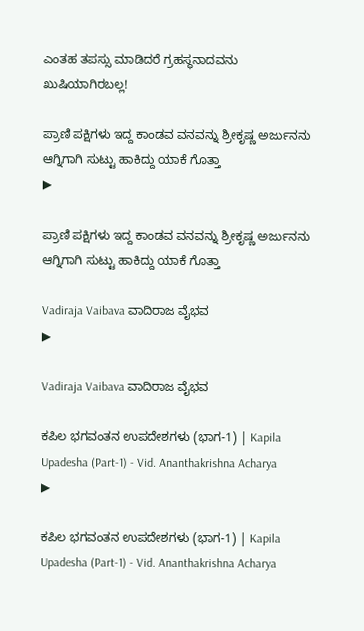ಎಂತಹ ತಪಸ್ಸು ಮಾಡಿದರೆ ಗ್ರಹಸ್ಥನಾದವನು ಖುಷಿಯಾಗಿರಬಲ್ಲ!

ಪ್ರಾಣಿ ಪಕ್ಷಿಗಳು ಇದ್ದ ಕಾಂಡವ ವನವನ್ನು ಶ್ರೀಕೃಷ್ಣ ಅರ್ಜುನನು ಆಗ್ನಿಗಾಗಿ ಸುಟ್ಟು ಹಾಕಿದ್ದು ಯಾಕೆ ಗೊತ್ತಾ
▶

ಪ್ರಾಣಿ ಪಕ್ಷಿಗಳು ಇದ್ದ ಕಾಂಡವ ವನವನ್ನು ಶ್ರೀಕೃಷ್ಣ ಅರ್ಜುನನು ಆಗ್ನಿಗಾಗಿ ಸುಟ್ಟು ಹಾಕಿದ್ದು ಯಾಕೆ ಗೊತ್ತಾ

Vadiraja Vaibava ವಾದಿರಾಜ ವೈಭವ
▶

Vadiraja Vaibava ವಾದಿರಾಜ ವೈಭವ

ಕಪಿಲ ಭಗವಂತನ ಉಪದೇಶಗಳು (ಭಾಗ-1) | Kapila Upadesha (Part-1) - Vid. Ananthakrishna Acharya
▶

ಕಪಿಲ ಭಗವಂತನ ಉಪದೇಶಗಳು (ಭಾಗ-1) | Kapila Upadesha (Part-1) - Vid. Ananthakrishna Acharya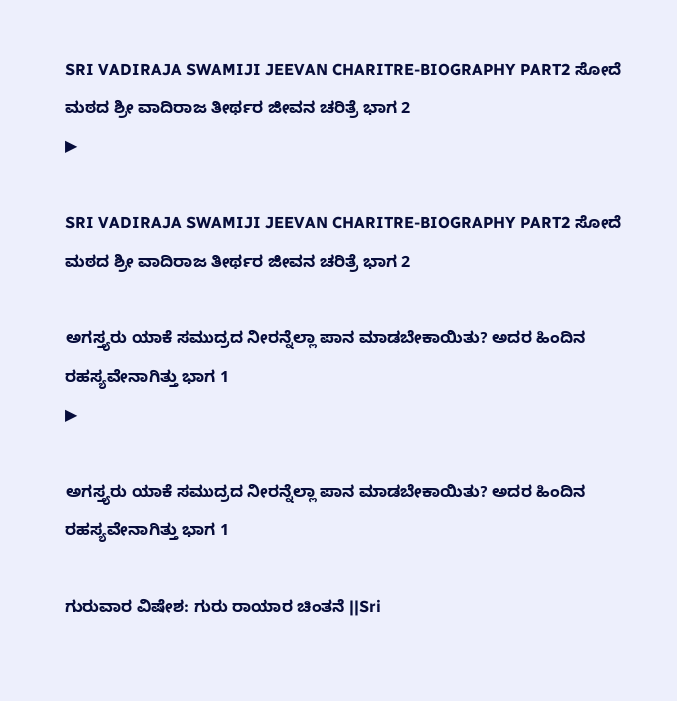SRI VADIRAJA SWAMIJI JEEVAN CHARITRE-BIOGRAPHY PART2 ಸೋದೆ ಮಠದ ಶ್ರೀ ವಾದಿರಾಜ ತೀರ್ಥರ ಜೀವನ ಚರಿತ್ರೆ ಭಾಗ 2
▶

SRI VADIRAJA SWAMIJI JEEVAN CHARITRE-BIOGRAPHY PART2 ಸೋದೆ ಮಠದ ಶ್ರೀ ವಾದಿರಾಜ ತೀರ್ಥರ ಜೀವನ ಚರಿತ್ರೆ ಭಾಗ 2

ಅಗಸ್ತ್ಯರು ಯಾಕೆ ಸಮುದ್ರದ ನೀರನ್ನೆಲ್ಲಾ ಪಾನ ಮಾಡಬೇಕಾಯಿತು? ಅದರ ಹಿಂದಿನ ರಹಸ್ಯವೇನಾಗಿತ್ತು ಭಾಗ 1
▶

ಅಗಸ್ತ್ಯರು ಯಾಕೆ ಸಮುದ್ರದ ನೀರನ್ನೆಲ್ಲಾ ಪಾನ ಮಾಡಬೇಕಾಯಿತು? ಅದರ ಹಿಂದಿನ ರಹಸ್ಯವೇನಾಗಿತ್ತು ಭಾಗ 1

ಗುರುವಾರ ವಿಷೇಶ: ಗುರು ರಾಯಾರ ಚಿಂತನೆ ||Sri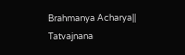Brahmanya Acharya|| Tatvajnana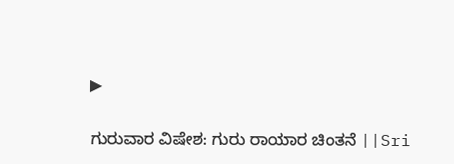▶

ಗುರುವಾರ ವಿಷೇಶ: ಗುರು ರಾಯಾರ ಚಿಂತನೆ ||Sri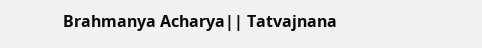Brahmanya Acharya|| Tatvajnana